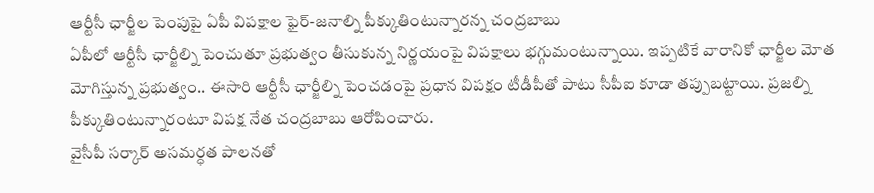ఆర్టీసీ ఛార్జీల పెంపుపై ఏపీ విపక్షాల ఫైర్-జనాల్ని పీక్కుతింటున్నారన్న చంద్రబాబు
ఏపీలో ఆర్టీసీ ఛార్జీల్ని పెంచుతూ ప్రభుత్వం తీసుకున్న నిర్ణయంపై విపక్షాలు భగ్గుమంటున్నాయి. ఇప్పటికే వారానికో ఛార్జీల మోత మోగిస్తున్న ప్రభుత్వం.. ఈసారి ఆర్టీసీ ఛార్జీల్ని పెంచడంపై ప్రధాన విపక్షం టీడీపీతో పాటు సీపీఐ కూడా తప్పుబట్టాయి. ప్రజల్ని పీక్కుతింటున్నారంటూ విపక్ష నేత చంద్రబాబు ఆరోపించారు.
వైసీపీ సర్కార్ అసమర్ధత పాలనతో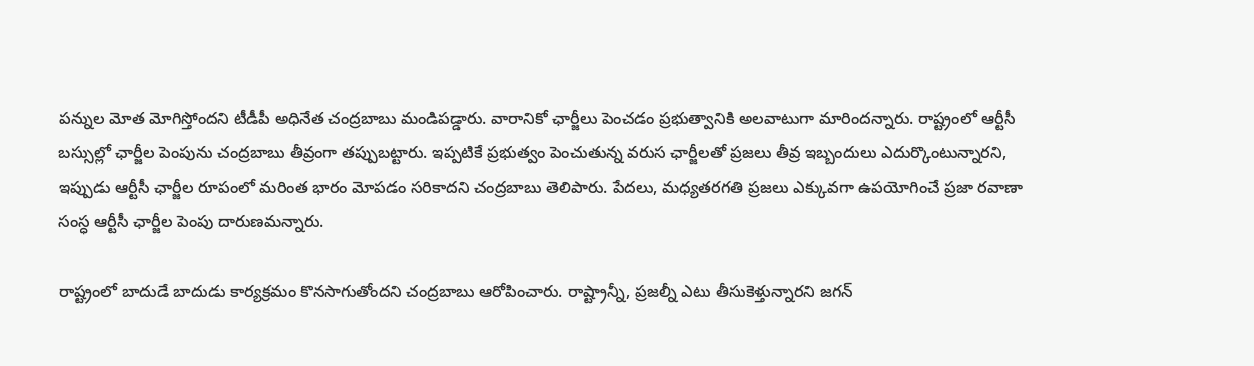పన్నుల మోత మోగిస్తోందని టీడీపీ అధినేత చంద్రబాబు మండిపడ్డారు. వారానికో ఛార్జీలు పెంచడం ప్రభుత్వానికి అలవాటుగా మారిందన్నారు. రాష్ట్రంలో ఆర్టీసీ బస్సుల్లో ఛార్జీల పెంపును చంద్రబాబు తీవ్రంగా తప్పుబట్టారు. ఇప్పటికే ప్రభుత్వం పెంచుతున్న వరుస ఛార్జీలతో ప్రజలు తీవ్ర ఇబ్బందులు ఎదుర్కొంటున్నారని, ఇప్పుడు ఆర్టీసీ ఛార్జీల రూపంలో మరింత భారం మోపడం సరికాదని చంద్రబాబు తెలిపారు. పేదలు, మధ్యతరగతి ప్రజలు ఎక్కువగా ఉపయోగించే ప్రజా రవాణా సంస్ధ ఆర్టీసీ ఛార్జీల పెంపు దారుణమన్నారు.

రాష్ట్రంలో బాదుడే బాదుడు కార్యక్రమం కొనసాగుతోందని చంద్రబాబు ఆరోపించారు. రాష్ట్రాన్నీ, ప్రజల్నీ ఎటు తీసుకెళ్తున్నారని జగన్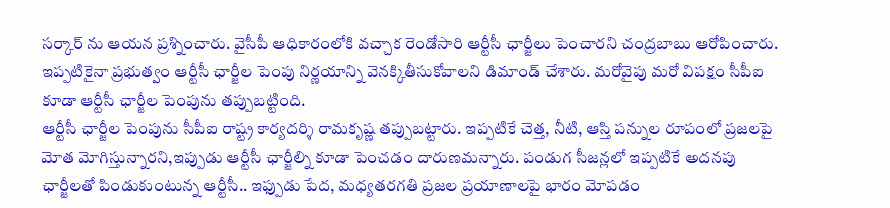సర్కార్ ను ఆయన ప్రశ్నించారు. వైసీపీ ఆధికారంలోకి వచ్చాక రెండోసారి ఆర్టీసీ ఛార్జీలు పెంచారని చంద్రబాబు ఆరోపించారు. ఇప్పటికైనా ప్రభుత్వం ఆర్టీసీ ఛార్జీల పెంపు నిర్ణయాన్ని వెనక్కితీసుకోవాలని డిమాండ్ చేశారు. మరోవైపు మరో విపక్షం సీపీఐ కూడా ఆర్టీసీ ఛార్జీల పెంపును తప్పుబట్టింది.
ఆర్టీసీ ఛార్జీల పెంపును సీపీఐ రాష్ట్ర కార్యదర్శి రామకృష్ణ తప్పుబట్టారు. ఇప్పటికే చెత్త, నీటి, ఆస్తి పన్నుల రూపంలో ప్రజలపై మోత మోగిస్తున్నారని,ఇప్పుడు ఆర్టీసీ ఛార్జీల్ని కూడా పెంచడం దారుణమన్నారు. పండుగ సీజన్లలో ఇప్పటికే అదనపు ఛార్జీలతో పిండుకుంటున్న ఆర్టీసీ.. ఇఫ్పుడు పేద, మధ్యతరగతి ప్రజల ప్రయాణాలపై భారం మోపడం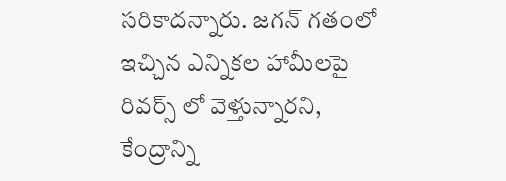సరికాదన్నారు. జగన్ గతంలో ఇచ్చిన ఎన్నికల హామీలపై రివర్స్ లో వెళ్తున్నారని, కేంద్రాన్ని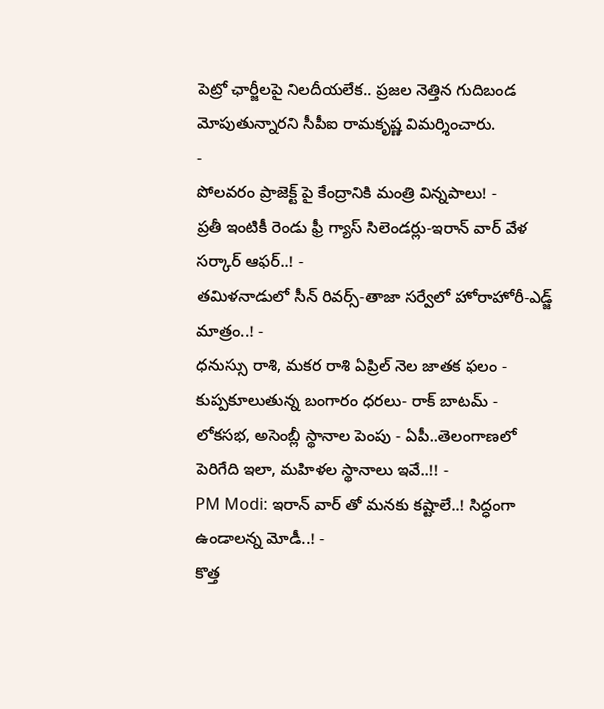పెట్రో ఛార్జీలపై నిలదీయలేక.. ప్రజల నెత్తిన గుదిబండ మోపుతున్నారని సీపీఐ రామకృష్ణ విమర్శించారు.
-
పోలవరం ప్రాజెక్ట్ పై కేంద్రానికి మంత్రి విన్నపాలు! -
ప్రతీ ఇంటికీ రెండు ఫ్రీ గ్యాస్ సిలెండర్లు-ఇరాన్ వార్ వేళ సర్కార్ ఆఫర్..! -
తమిళనాడులో సీన్ రివర్స్-తాజా సర్వేలో హోరాహోరీ-ఎడ్జ్ మాత్రం..! -
ధనుస్సు రాశి, మకర రాశి ఏప్రిల్ నెల జాతక ఫలం -
కుప్పకూలుతున్న బంగారం ధరలు- రాక్ బాటమ్ -
లోకసభ, అసెంబ్లీ స్థానాల పెంపు - ఏపీ..తెలంగాణలో పెరిగేది ఇలా, మహిళల స్థానాలు ఇవే..!! -
PM Modi: ఇరాన్ వార్ తో మనకు కష్టాలే..! సిద్ధంగా ఉండాలన్న మోడీ..! -
కొత్త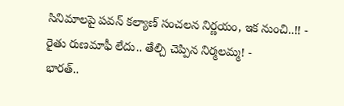సినిమాలపై పవన్ కల్యాణ్ సంచలన నిర్ణయం, ఇక నుంచి..!! -
రైతు రుణమాఫీ లేదు.. తేల్చి చెప్పిన నిర్మలమ్మ! -
భారత్..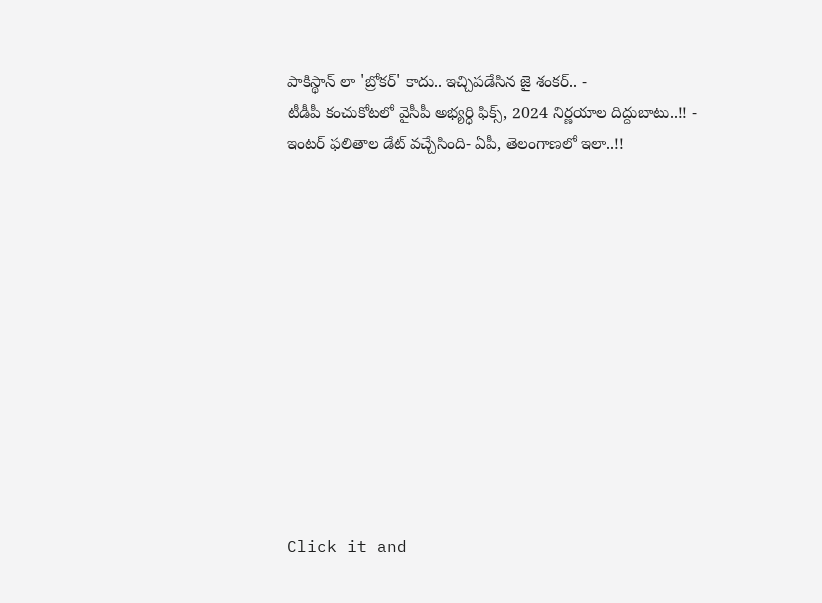పాకిస్థాన్ లా 'బ్రోకర్' కాదు.. ఇచ్చిపడేసిన జై శంకర్.. -
టీడీపీ కంచుకోటలో వైసీపీ అభ్యర్ధి ఫిక్స్, 2024 నిర్ణయాల దిద్దుబాటు..!! -
ఇంటర్ ఫలితాల డేట్ వచ్చేసింది- ఏపీ, తెలంగాణలో ఇలా..!!












Click it and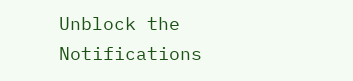Unblock the Notifications